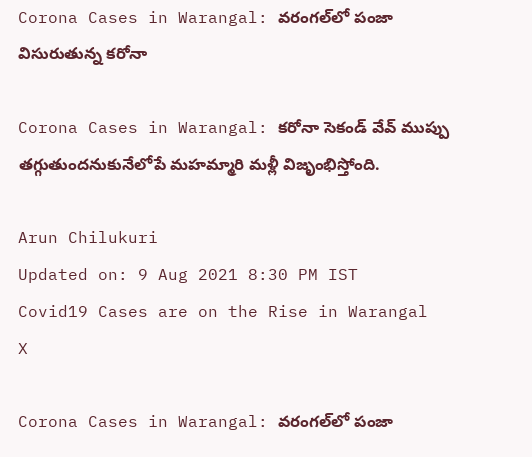Corona Cases in Warangal: వరంగల్‌లో పంజా విసురుతున్న కరోనా

Corona Cases in Warangal: కరోనా సెకండ్ వేవ్ ముప్పు తగ్గుతుందనుకునేలోపే మహమ్మారి మళ్లీ విజృంభిస్తోంది.

Arun Chilukuri
Updated on: 9 Aug 2021 8:30 PM IST
Covid19 Cases are on the Rise in Warangal
X

Corona Cases in Warangal: వరంగల్‌లో పంజా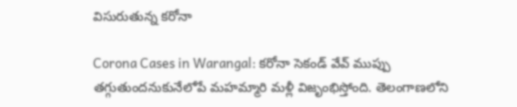విసురుతున్న కరోనా

Corona Cases in Warangal: కరోనా సెకండ్ వేవ్ ముప్పు తగ్గుతుందనుకునేలోపే మహమ్మారి మళ్లీ విజృంభిస్తోంది. తెలంగాణలోని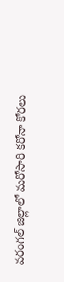వరంగల్ జిల్లాలో మరోసారి కరోనా కోరలు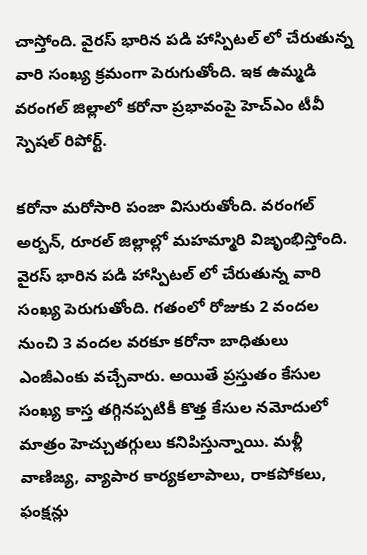చాస్తోంది. వైరస్ భారిన పడి హాస్పిటల్ లో చేరుతున్న వారి సంఖ్య క్రమంగా పెరుగుతోంది. ఇక ఉమ్మడి వరంగల్ జిల్లాలో కరోనా ప్రభావంపై హెచ్ఎం టీవీ స్పెషల్ రిపోర్ట్.

కరోనా మరోసారి పంజా విసురుతోంది. వరంగల్ అర్బన్, రూరల్ జిల్లాల్లో మహమ్మారి విజృంభిస్తోంది. వైరస్ భారిన పడి హాస్పిటల్ లో చేరుతున్న వారి సంఖ్య పెరుగుతోంది. గతంలో రోజుకు 2 వందల నుంచి 3 వందల వరకూ కరోనా బాధితులు ఎంజీఎంకు వచ్చేవారు. అయితే ప్రస్తుతం కేసుల సంఖ్య కాస్త తగ్గినప్పటికీ కొత్త కేసుల నమోదులో మాత్రం హెచ్చుతగ్గులు కనిపిస్తున్నాయి. మళ్లీ వాణిజ్య, వ్యాపార కార్యకలాపాలు, రాకపోకలు, ఫంక్షన్లు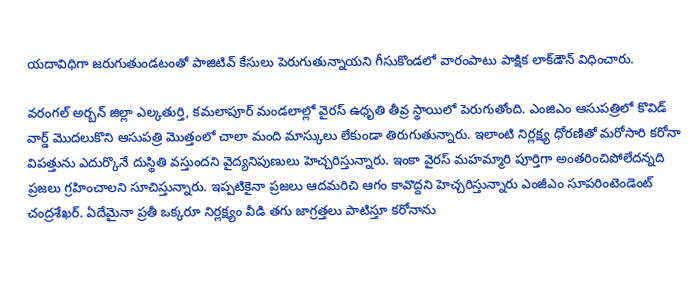యదావిధిగా జరుగుతుండటంతో పాజిటివ్ కేసులు పెరుగుతున్నాయని గీసుకొండలో వారంపాటు పాక్షిక లాక్‌డౌన్ విధించారు.

వరంగల్‌ అర్బన్‌ జిల్లా ఎల్కతుర్తి, కమలాపూర్‌ మండలాల్లో వైరస్‌ ఉధృతి తీవ్ర స్థాయిలో పెరుగుతోంది. ఎంజిఎం ఆసుపత్రిలో కొవిడ్ వార్డ్ మొదలుకొని ఆసుపత్రి మొత్తంలో చాలా మంది మాస్కులు లేకుండా తిరుగుతున్నారు. ఇలాంటి నిర్లక్ష్య ధోరణితో మరోసారి కరోనా విపత్తును ఎదుర్కొనే దుస్థితి వస్తుందని వైద్యనిపుణులు హెచ్చరిస్తున్నారు. ఇంకా వైరస్ మహమ్మారి పూర్తిగా అంతరించిపోలేదన్నది ప్రజలు గ్రహించాలని సూచిస్తున్నారు. ఇప్పటికైనా ప్రజలు ఆదమరిచి ఆగం కావొద్దని హెచ్చరిస్తున్నారు ఎంజీఎం సూపరింటెండెంట్ చంద్రశేఖర్. ఏదేమైనా ప్రతీ ఒక్కరూ నిర్లక్ష్యం వీడి తగు జాగ్రత్తలు పాటిస్తూ కరోనాను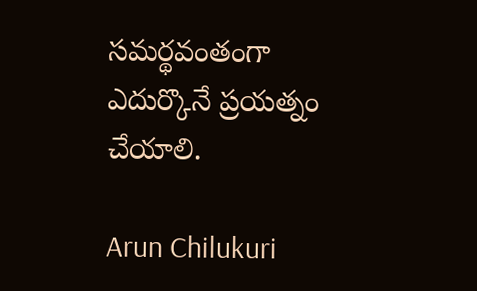సమర్థవంతంగా ఎదుర్కొనే ప్రయత్నం చేయాలి.

Arun Chilukuri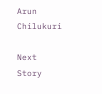Arun Chilukuri

Next Story